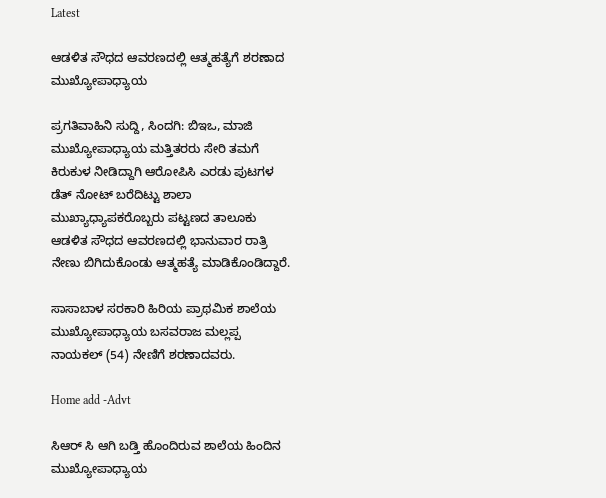Latest

ಆಡಳಿತ ಸೌಧದ ಆವರಣದಲ್ಲಿ ಆತ್ಮಹತ್ಯೆಗೆ ಶರಣಾದ ಮುಖ್ಯೋಪಾಧ್ಯಾಯ

ಪ್ರಗತಿವಾಹಿನಿ ಸುದ್ದಿ, ಸಿಂದಗಿ: ಬಿಇಒ, ಮಾಜಿ ಮುಖ್ಯೋಪಾಧ್ಯಾಯ ಮತ್ತಿತರರು ಸೇರಿ ತಮಗೆ ಕಿರುಕುಳ ನೀಡಿದ್ದಾಗಿ ಆರೋಪಿಸಿ ಎರಡು ಪುಟಗಳ ಡೆತ್ ನೋಟ್ ಬರೆದಿಟ್ಟು ಶಾಲಾ ಮುಖ್ಯಾಧ್ಯಾಪಕರೊಬ್ಬರು ಪಟ್ಟಣದ ತಾಲೂಕು ಆಡಳಿತ ಸೌಧದ ಆವರಣದಲ್ಲಿ ಭಾನುವಾರ ರಾತ್ರಿ ನೇಣು ಬಿಗಿದುಕೊಂಡು ಆತ್ಮಹತ್ಯೆ ಮಾಡಿಕೊಂಡಿದ್ದಾರೆ.

ಸಾಸಾಬಾಳ ಸರಕಾರಿ ಹಿರಿಯ ಪ್ರಾಥಮಿಕ ಶಾಲೆಯ ಮುಖ್ಯೋಪಾಧ್ಯಾಯ ಬಸವರಾಜ ಮಲ್ಲಪ್ಪ ನಾಯಕಲ್ (54) ನೇಣಿಗೆ ಶರಣಾದವರು.

Home add -Advt

ಸಿಆರ್ ಸಿ ಆಗಿ ಬಡ್ತಿ ಹೊಂದಿರುವ ಶಾಲೆಯ ಹಿಂದಿನ ಮುಖ್ಯೋಪಾಧ್ಯಾಯ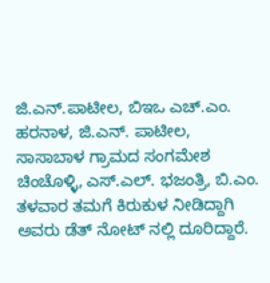ಜಿ.ಎನ್.ಪಾಟೀಲ, ಬಿಇಒ ಎಚ್.ಎಂ. ಹರನಾಳ, ಜಿ.ಎನ್. ಪಾಟೀಲ, ಸಾಸಾಬಾಳ ಗ್ರಾಮದ ಸಂಗಮೇಶ ಚಿಂಚೊಳ್ಳಿ, ಎಸ್.ಎಲ್. ಭಜಂತ್ರಿ, ಬಿ.ಎಂ. ತಳವಾರ ತಮಗೆ ಕಿರುಕುಳ ನೀಡಿದ್ದಾಗಿ ಅವರು ಡೆತ್ ನೋಟ್ ನಲ್ಲಿ ದೂರಿದ್ದಾರೆ.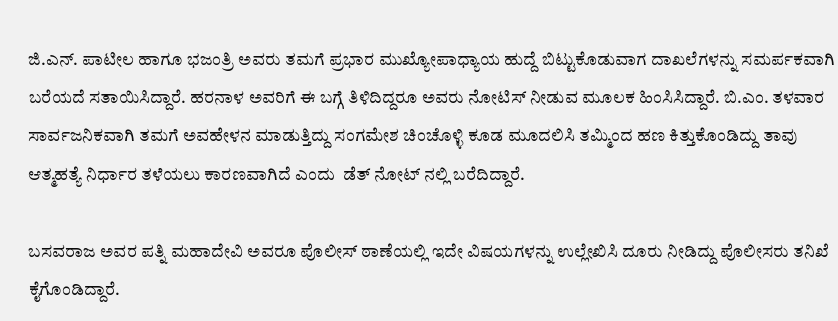ಜಿ.ಎನ್. ಪಾಟೀಲ ಹಾಗೂ ಭಜಂತ್ರಿ ಅವರು ತಮಗೆ ಪ್ರಭಾರ ಮುಖ್ಯೋಪಾಧ್ಯಾಯ ಹುದ್ದೆ ಬಿಟ್ಟುಕೊಡುವಾಗ ದಾಖಲೆಗಳನ್ನು ಸಮರ್ಪಕವಾಗಿ ಬರೆಯದೆ ಸತಾಯಿಸಿದ್ದಾರೆ. ಹರನಾಳ ಅವರಿಗೆ ಈ ಬಗ್ಗೆ ತಿಳಿದಿದ್ದರೂ ಅವರು ನೋಟಿಸ್ ನೀಡುವ ಮೂಲಕ ಹಿಂಸಿಸಿದ್ದಾರೆ. ಬಿ.ಎಂ. ತಳವಾರ ಸಾರ್ವಜನಿಕವಾಗಿ ತಮಗೆ ಅವಹೇಳನ ಮಾಡುತ್ತಿದ್ದು ಸಂಗಮೇಶ ಚಿಂಚೊಳ್ಳಿ ಕೂಡ ಮೂದಲಿಸಿ ತಮ್ಮಿಂದ ಹಣ ಕಿತ್ತುಕೊಂಡಿದ್ದು ತಾವು ಆತ್ಮಹತ್ಯೆ ನಿರ್ಧಾರ ತಳೆಯಲು ಕಾರಣವಾಗಿದೆ ಎಂದು  ಡೆತ್ ನೋಟ್ ನಲ್ಲಿ ಬರೆದಿದ್ದಾರೆ.

ಬಸವರಾಜ ಅವರ ಪತ್ನಿ ಮಹಾದೇವಿ ಅವರೂ ಪೊಲೀಸ್ ಠಾಣೆಯಲ್ಲಿ ಇದೇ ವಿಷಯಗಳನ್ನು ಉಲ್ಲೇಖಿಸಿ ದೂರು ನೀಡಿದ್ದು ಪೊಲೀಸರು ತನಿಖೆ ಕೈಗೊಂಡಿದ್ದಾರೆ.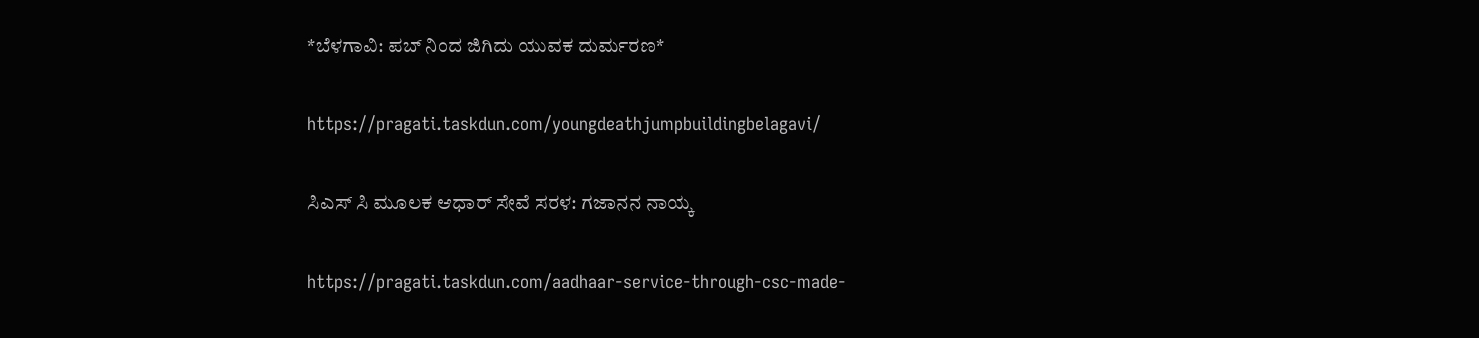*ಬೆಳಗಾವಿ: ಪಬ್ ನಿಂದ ಜಿಗಿದು ಯುವಕ ದುರ್ಮರಣ*

https://pragati.taskdun.com/youngdeathjumpbuildingbelagavi/

ಸಿಎಸ್ ಸಿ ಮೂಲಕ ಆಧಾರ್ ಸೇವೆ ಸರಳ: ಗಜಾನನ ನಾಯ್ಕ

https://pragati.taskdun.com/aadhaar-service-through-csc-made-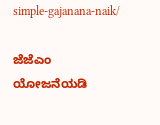simple-gajanana-naik/

ಜೆಜೆಎಂ ಯೋಜನೆಯಡಿ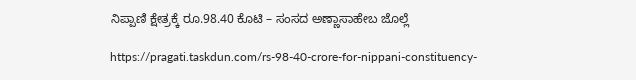ನಿಪ್ಪಾಣಿ ಕ್ಷೇತ್ರಕ್ಕೆ ರೂ.98.40 ಕೊಟಿ – ಸಂಸದ ಅಣ್ಣಾಸಾಹೇಬ ಜೊಲ್ಲೆ

https://pragati.taskdun.com/rs-98-40-crore-for-nippani-constituency-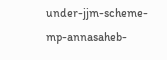under-jjm-scheme-mp-annasaheb-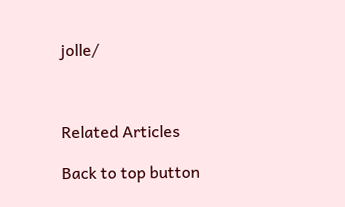jolle/



Related Articles

Back to top button